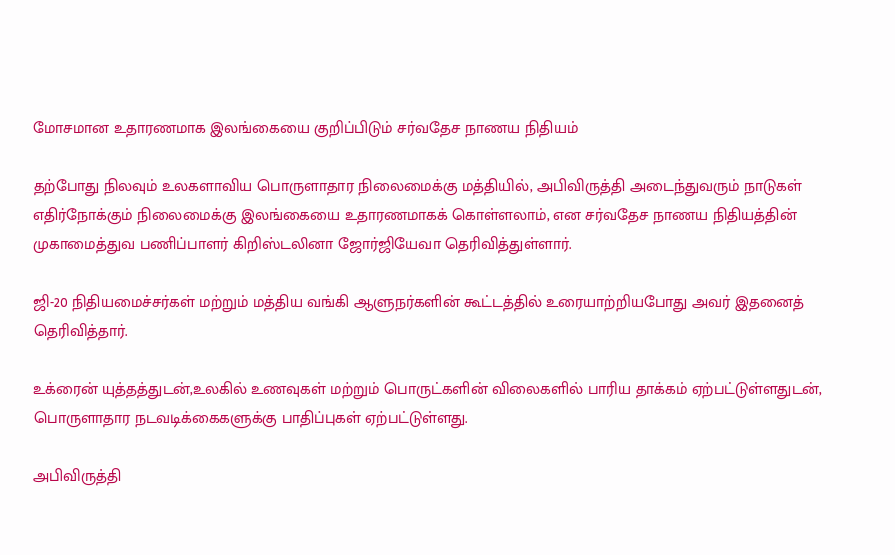மோசமான உதாரணமாக இலங்கையை குறிப்பிடும் சர்வதேச நாணய நிதியம்

தற்போது நிலவும் உலகளாவிய பொருளாதார நிலைமைக்கு மத்தியில், அபிவிருத்தி அடைந்துவரும் நாடுகள் எதிர்நோக்கும் நிலைமைக்கு இலங்கையை உதாரணமாகக் கொள்ளலாம், என சர்வதேச நாணய நிதியத்தின் முகாமைத்துவ பணிப்பாளர் கிறிஸ்டலினா ஜோர்ஜியேவா தெரிவித்துள்ளார்.

ஜி-20 நிதியமைச்சர்கள் மற்றும் மத்திய வங்கி ஆளுநர்களின் கூட்டத்தில் உரையாற்றியபோது அவர் இதனைத் தெரிவித்தார்.

உக்ரைன் யுத்தத்துடன்,உலகில் உணவுகள் மற்றும் பொருட்களின் விலைகளில் பாரிய தாக்கம் ஏற்பட்டுள்ளதுடன், பொருளாதார நடவடிக்கைகளுக்கு பாதிப்புகள் ஏற்பட்டுள்ளது.

அபிவிருத்தி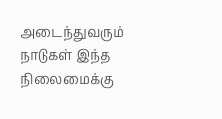அடைந்துவரும் நாடுகள் இந்த நிலைமைக்கு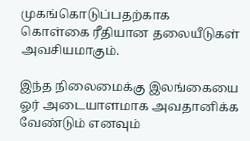முகங்கொடுப்பதற்காக  கொள்கை ரீதியான தலையீடுகள் அவசியமாகும்.

இந்த நிலைமைக்கு இலங்கையை ஓர் அடையாளமாக அவதானிக்க வேண்டும் எனவும்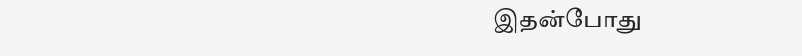இதன்போது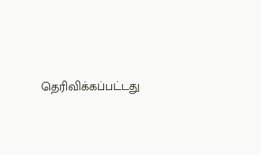தெரிவிக்கப்பட்டது